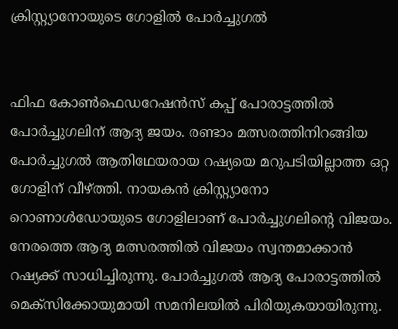ക്രിസ്റ്റ്യാനോയുടെ ഗോളില്‍ പോര്‍ച്ചുഗല്‍


ഫിഫ കോണ്‍ഫെഡറേഷന്‍സ് കപ്പ് പോരാട്ടത്തില്‍ പോര്‍ച്ചുഗലിന് ആദ്യ ജയം. രണ്ടാം മത്സരത്തിനിറങ്ങിയ പോര്‍ച്ചുഗല്‍ ആതിഥേയരായ റഷ്യയെ മറുപടിയില്ലാത്ത ഒറ്റ ഗോളിന് വീഴ്ത്തി. നായകന്‍ ക്രിസ്റ്റ്യാനോ റൊണാള്‍ഡോയുടെ ഗോളിലാണ് പോര്‍ച്ചുഗലിന്റെ വിജയം. നേരത്തെ ആദ്യ മത്സരത്തില്‍ വിജയം സ്വന്തമാക്കാന്‍ റഷ്യക്ക് സാധിച്ചിരുന്നു. പോര്‍ച്ചുഗല്‍ ആദ്യ പോരാട്ടത്തില്‍ മെക്‌സിക്കോയുമായി സമനിലയില്‍ പിരിയുകയായിരുന്നു.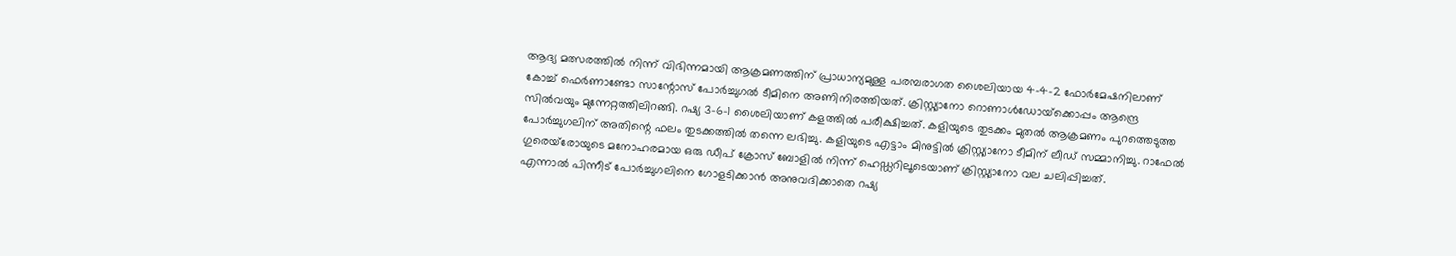ആദ്യ മത്സരത്തില്‍ നിന്ന് വിഭിന്നമായി ആക്രമണത്തിന് പ്രാധാന്യമുള്ള പരമ്പരാഗത ശൈലിയായ 4-4-2 ഫോര്‍മേഷനിലാണ് കോച്ച് ഫെര്‍ണാണ്ടോ സാന്റോസ് പോര്‍ച്ചുഗല്‍ ടീമിനെ അണിനിരത്തിയത്. ക്രിസ്റ്റ്യാനോ റൊണാള്‍ഡോയ്‌ക്കൊപ്പം ആന്ദ്രെ സില്‍വയും മുന്നേറ്റത്തിലിറങ്ങി. റഷ്യ 3-6-1 ശൈലിയാണ് കളത്തില്‍ പരീക്ഷിച്ചത്. കളിയുടെ തുടക്കം മുതല്‍ ആക്രമണം പുറത്തെടുത്ത പോര്‍ച്ചുഗലിന് അതിന്റെ ഫലം തുടക്കത്തില്‍ തന്നെ ലഭിച്ചു. കളിയുടെ എട്ടാം മിനുട്ടില്‍ ക്രിസ്റ്റ്യാനോ ടീമിന് ലീഡ് സമ്മാനിച്ചു. റാഫേല്‍ ഗുരെയ്‌രോയുടെ മനോഹരമായ ഒരു ഡീപ് ക്രോസ് ബോളില്‍ നിന്ന് ഹെഡ്ഡറിലൂടെയാണ് ക്രിസ്റ്റ്യാനോ വല ചലിപ്പിച്ചത്.
എന്നാല്‍ പിന്നീട് പോര്‍ച്ചുഗലിനെ ഗോളടിക്കാന്‍ അനുവദിക്കാതെ റഷ്യ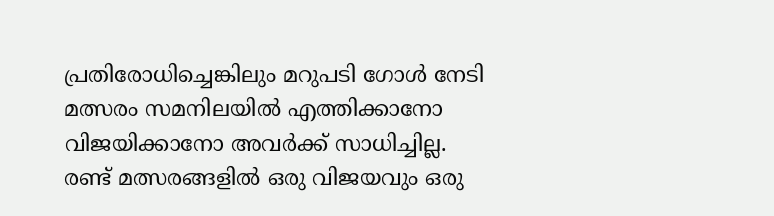പ്രതിരോധിച്ചെങ്കിലും മറുപടി ഗോള്‍ നേടി മത്സരം സമനിലയില്‍ എത്തിക്കാനോ വിജയിക്കാനോ അവര്‍ക്ക് സാധിച്ചില്ല. രണ്ട് മത്സരങ്ങളില്‍ ഒരു വിജയവും ഒരു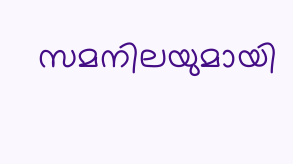സമനിലയുമായി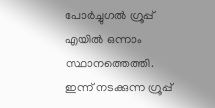പോര്‍ച്ചുഗല്‍ ഗ്രൂപ്പ് എയില്‍ ഒന്നാം സ്ഥാനത്തെത്തി. ഇന്ന് നടക്കുന്ന ഗ്രൂപ്പ്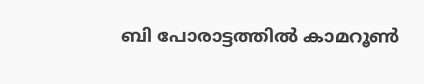ബി പോരാട്ടത്തില്‍ കാമറൂണ്‍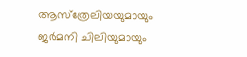ആസ്‌ത്രേലിയയുമായും ജര്‍മനി ചിലിയുമായും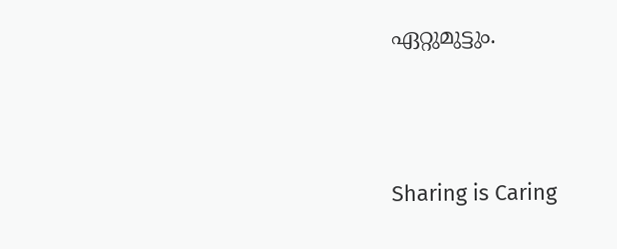ഏറ്റുമുട്ടും.




Sharing is Caring